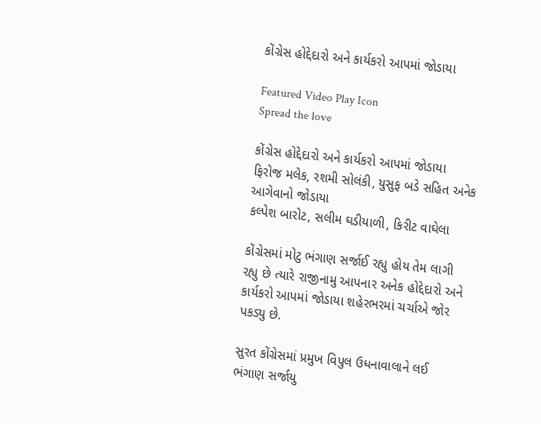કોંગ્રેસ હોદ્દેદારો અને કાર્યકરો આપમાં જોડાયા

Featured Video Play Icon
Spread the love

કોંગ્રેસ હોદ્દેદારો અને કાર્યકરો આપમાં જોડાયા
ફિરોજ મલેક, રશમી સોલંકી, યુસુફ બડે સહિત અનેક આગેવાનો જોડાયા
કલ્પેશ બારોટ, સલીમ ઘડીયાળી, કિરીટ વાઘેલા

કોંગ્રેસમાં મોટુ ભંગાણ સર્જાઈ રહ્યુ હોય તેમ લાગી રહ્યુ છે ત્યારે રાજીનામુ આપનાર અનેક હોદ્દેદારો અને કાર્યકરો આપમાં જોડાયા શહેરભરમાં ચર્ચાએ જોર પકડ્યુ છે.

સુરત કોંગ્રેસમાં પ્રમુખ વિપુલ ઉધનાવાલાને લઈ ભંગાણ સર્જાયુ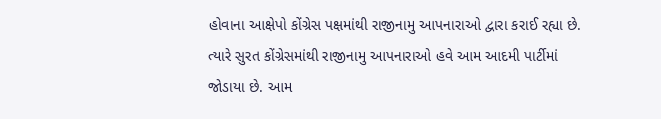હોવાના આક્ષેપો કોંગ્રેસ પક્ષમાંથી રાજીનામુ આપનારાઓ દ્વારા કરાઈ રહ્યા છે. ત્યારે સુરત કોંગ્રેસમાંથી રાજીનામુ આપનારાઓ હવે આમ આદમી પાર્ટીમાં જોડાયા છે. આમ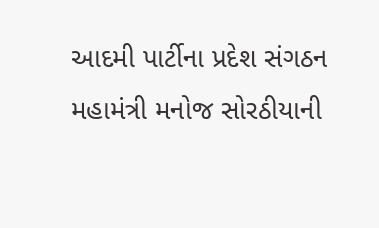આદમી પાર્ટીના પ્રદેશ સંગઠન મહામંત્રી મનોજ સોરઠીયાની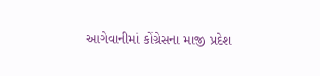આગેવાનીમાં કોંગ્રેસના માજી પ્રદેશ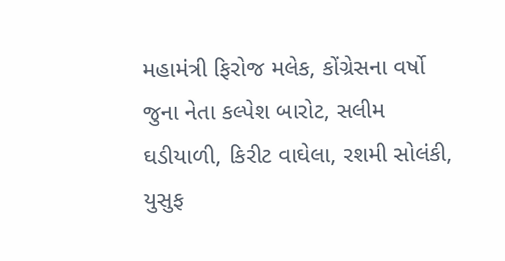મહામંત્રી ફિરોજ મલેક, કોંગ્રેસના વર્ષો જુના નેતા કલ્પેશ બારોટ, સલીમ ઘડીયાળી, કિરીટ વાઘેલા, રશમી સોલંકી, યુસુફ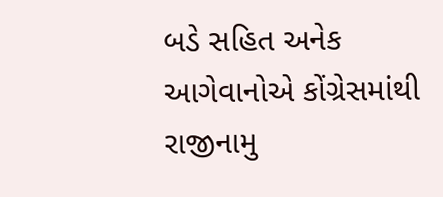બડે સહિત અનેક આગેવાનોએ કોંગ્રેસમાંથી રાજીનામુ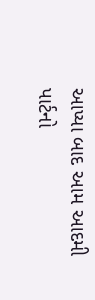આપ્યા બાદ આમ આદમી પાર્ટનો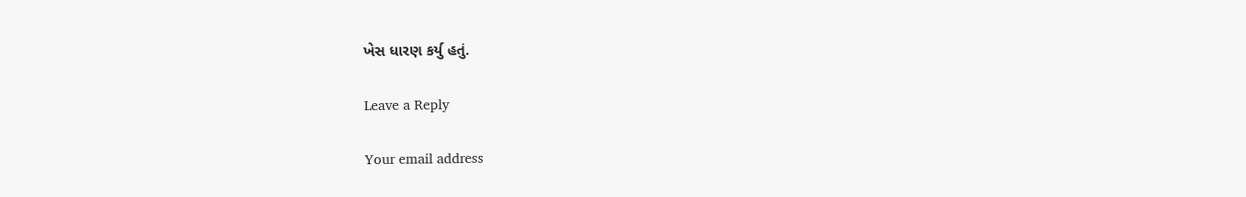ખેસ ધારણ કર્યુ હતું.

Leave a Reply

Your email address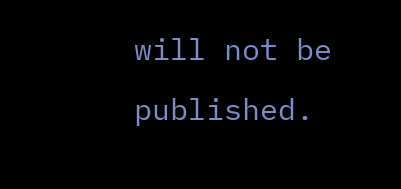will not be published.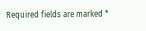Required fields are marked *